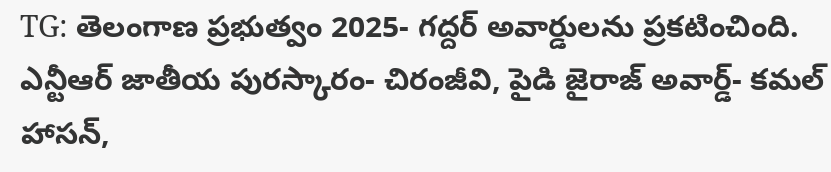TG: తెలంగాణ ప్రభుత్వం 2025- గద్దర్ అవార్డులను ప్రకటించింది. ఎన్టీఆర్ జాతీయ పురస్కారం- చిరంజీవి, పైడి జైరాజ్ అవార్డ్- కమల్ హాసన్,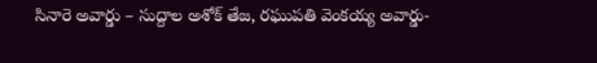సినారె అవార్డు – సుద్దాల అశోక్ తేజ, రఘుపతి వెంకయ్య అవార్డు-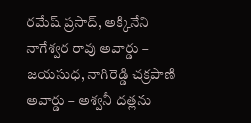రమేష్ ప్రసాద్, అక్కినేని నాగేశ్వర రావు అవార్డు – జయసుధ, నాగిరెడ్డి చక్రపాణి అవార్డు – అశ్వనీ దత్లను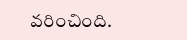వరించింది.